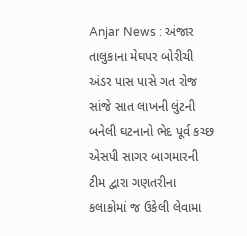Anjar News : અંજાર તાલુકાના મેઘપર બોરીચી અંડર પાસ પાસે ગત રોજ સાંજે સાત લાખની લુંટની બનેલી ઘટનાનો ભેદ પૂર્વ કચ્છ એસપી સાગર બાગમારની ટીમ દ્વારા ગણતરીના કલાકોમાં જ ઉકેલી લેવામા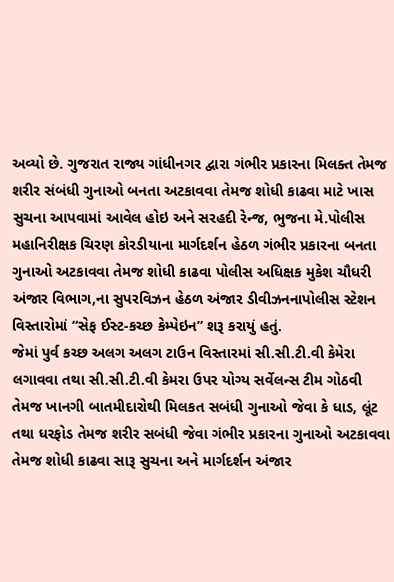અવ્યો છે. ગુજરાત રાજ્ય ગાંધીનગર દ્વારા ગંભીર પ્રકારના મિલક્ત તેમજ શરીર સંબંધી ગુનાઓ બનતા અટકાવવા તેમજ શોધી કાઢવા માટે ખાસ સુચના આપવામાં આવેલ હોઇ અને સરહદી રેન્જ, ભુજના મે.પોલીસ મહાનિરીક્ષક ચિરણ કોરડીયાના માર્ગદર્શન હેઠળ ગંભીર પ્રકારના બનતા ગુનાઓ અટકાવવા તેમજ શોધી કાઢવા પોલીસ અધિક્ષક મુકેશ ચૌધરી અંજાર વિભાગ,ના સુપરવિઝન હેઠળ અંજાર ડીવીઝનનાપોલીસ સ્ટેશન વિસ્તારોમાં “સેફ ઈસ્ટ-કચ્છ કેમ્પેઇન” શરૂ કરાયું હતું.
જેમાં પુર્વ કચ્છ અલગ અલગ ટાઉન વિસ્તારમાં સી.સી.ટી.વી કેમેરા લગાવવા તથા સી.સી.ટી.વી કેમરા ઉપર યોગ્ય સર્વેલન્સ ટીમ ગોઠવી તેમજ ખાનગી બાતમીદારોથી મિલકત સબંધી ગુનાઓ જેવા કે ધાડ, લૂંટ તથા ધરફોડ તેમજ શરીર સબંધી જેવા ગંભીર પ્રકારના ગુનાઓ અટકાવવા તેમજ શોધી કાઢવા સારૂ સુચના અને માર્ગદર્શન અંજાર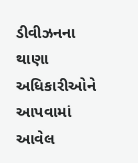ડીવીઝનના થાણા અધિકારીઓને આપવામાં આવેલ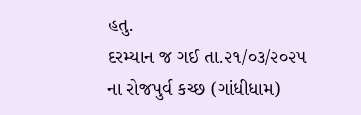હતુ.
દરમ્યાન જ ગઈ તા.૨૧/૦૩/૨૦૨૫ ના રોજપુર્વ કચ્છ (ગાંધીધામ)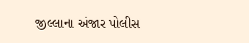જીલ્લાના અંજાર પોલીસ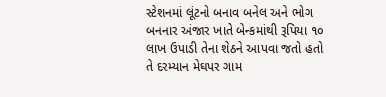સ્ટેશનમાં લૂંટનો બનાવ બનેલ અને ભોગ બનનાર અંજાર ખાતે બેન્કમાંથી રૂપિયા ૧૦ લાખ ઉપાડી તેના શેઠને આપવા જતો હતો તે દરમ્યાન મેઘપર ગામ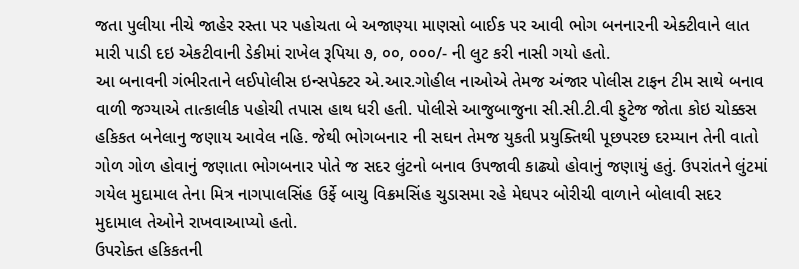જતા પુલીયા નીચે જાહેર રસ્તા પર પહોચતા બે અજાણ્યા માણસો બાઈક પર આવી ભોગ બનના૨ની એક્ટીવાને લાત મારી પાડી દઇ એકટીવાની ડેકીમાં રાખેલ રૂપિયા ૭, ૦૦, ૦૦૦/- ની લુટ કરી નાસી ગયો હતો.
આ બનાવની ગંભીરતાને લઈપોલીસ ઇન્સપેક્ટર એ.આર.ગોહીલ નાઓએ તેમજ અંજાર પોલીસ ટાફન ટીમ સાથે બનાવ વાળી જગ્યાએ તાત્કાલીક પહોચી તપાસ હાથ ધરી હતી. પોલીસે આજુબાજુના સી.સી.ટી.વી ફુટેજ જોતા કોઇ ચોક્કસ હકિકત બનેલાનુ જણાય આવેલ નહિ. જેથી ભોગબના૨ ની સઘન તેમજ યુકતી પ્રયુક્તિથી પૂછપરછ દરમ્યાન તેની વાતો ગોળ ગોળ હોવાનું જણાતા ભોગબનાર પોતે જ સદર લુંટનો બનાવ ઉપજાવી કાઢ્યો હોવાનું જણાયું હતું. ઉપરાંતને લુંટમાં ગયેલ મુદામાલ તેના મિત્ર નાગપાલસિંહ ઉર્ફે બાચુ વિક્રમસિંહ ચુડાસમા રહે મેઘપર બોરીચી વાળાને બોલાવી સદર મુદામાલ તેઓને રાખવાઆપ્યો હતો.
ઉપરોક્ત હકિકતની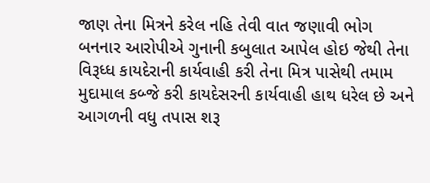જાણ તેના મિત્રને કરેલ નહિ તેવી વાત જણાવી ભોગ બનનાર આરોપીએ ગુનાની કબુલાત આપેલ હોઇ જેથી તેના વિરૂધ્ધ કાયદેરાની કાર્યવાહી કરી તેના મિત્ર પાસેથી તમામ મુદામાલ કબ્જે કરી કાયદેસરની કાર્યવાહી હાથ ધરેલ છે અને આગળની વધુ તપાસ શરૂ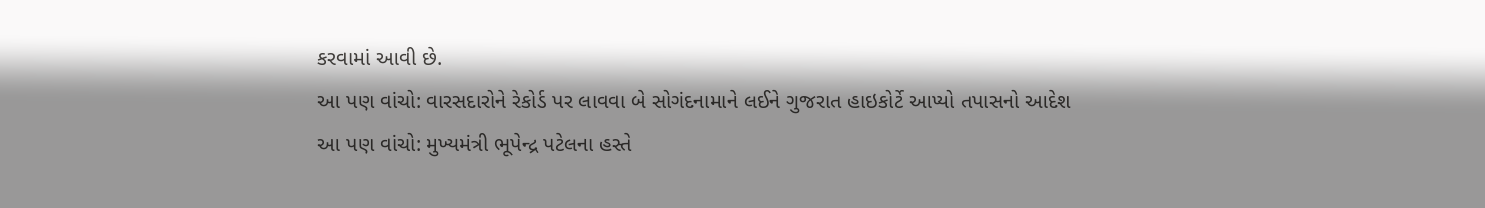કરવામાં આવી છે.
આ પણ વાંચો: વારસદારોને રેકોર્ડ પર લાવવા બે સોગંદનામાને લઈને ગુજરાત હાઇકોર્ટે આપ્યો તપાસનો આદેશ
આ પણ વાંચો: મુખ્યમંત્રી ભૂપેન્દ્ર પટેલના હસ્તે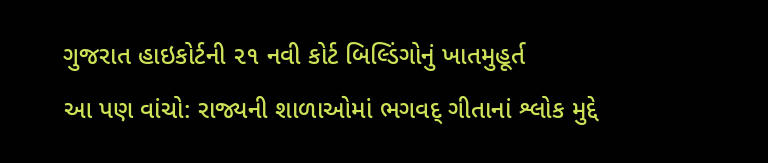ગુજરાત હાઇકોર્ટની ૨૧ નવી કોર્ટ બિલ્ડિંગોનું ખાતમુહૂર્ત
આ પણ વાંચો: રાજ્યની શાળાઓમાં ભગવદ્ ગીતાનાં શ્લોક મુદ્દે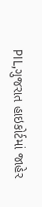PIL,ગુજરાત હાઇકોર્ટમાં જાહેર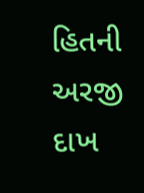હિતની અરજી દાખ